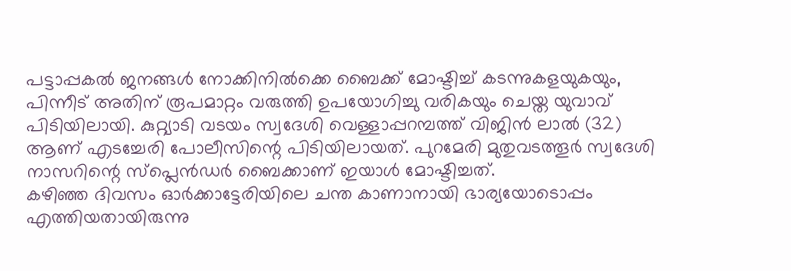പട്ടാപ്പകൽ ജനങ്ങൾ നോക്കിനിൽക്കെ ബൈക്ക് മോഷ്ടിച്ച് കടന്നുകളയുകയും, പിന്നീട് അതിന് രൂപമാറ്റം വരുത്തി ഉപയോഗിച്ചു വരികയും ചെയ്ത യുവാവ് പിടിയിലായി. കുറ്റ്യാടി വടയം സ്വദേശി വെള്ളാപ്പറമ്പത്ത് വിജിൻ ലാൽ (32) ആണ് എടച്ചേരി പോലീസിന്റെ പിടിയിലായത്. പുറമേരി മുതുവടത്തൂർ സ്വദേശി നാസറിന്റെ സ്പ്ലെൻഡർ ബൈക്കാണ് ഇയാൾ മോഷ്ടിച്ചത്.
കഴിഞ്ഞ ദിവസം ഓർക്കാട്ടേരിയിലെ ചന്ത കാണാനായി ഭാര്യയോടൊപ്പം എത്തിയതായിരുന്നു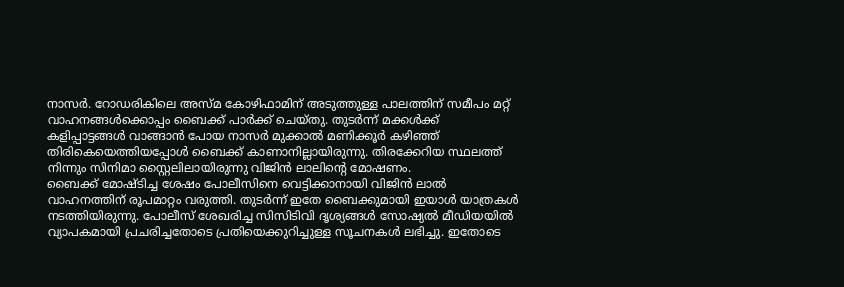നാസർ. റോഡരികിലെ അസ്മ കോഴിഫാമിന് അടുത്തുള്ള പാലത്തിന് സമീപം മറ്റ് വാഹനങ്ങൾക്കൊപ്പം ബൈക്ക് പാർക്ക് ചെയ്തു. തുടർന്ന് മക്കൾക്ക് കളിപ്പാട്ടങ്ങൾ വാങ്ങാൻ പോയ നാസർ മുക്കാൽ മണിക്കൂർ കഴിഞ്ഞ് തിരികെയെത്തിയപ്പോൾ ബൈക്ക് കാണാനില്ലായിരുന്നു. തിരക്കേറിയ സ്ഥലത്ത് നിന്നും സിനിമാ സ്റ്റൈലിലായിരുന്നു വിജിൻ ലാലിന്റെ മോഷണം.
ബൈക്ക് മോഷ്ടിച്ച ശേഷം പോലീസിനെ വെട്ടിക്കാനായി വിജിൻ ലാൽ വാഹനത്തിന് രൂപമാറ്റം വരുത്തി. തുടർന്ന് ഇതേ ബൈക്കുമായി ഇയാൾ യാത്രകൾ നടത്തിയിരുന്നു. പോലീസ് ശേഖരിച്ച സിസിടിവി ദൃശ്യങ്ങൾ സോഷ്യൽ മീഡിയയിൽ വ്യാപകമായി പ്രചരിച്ചതോടെ പ്രതിയെക്കുറിച്ചുള്ള സൂചനകൾ ലഭിച്ചു. ഇതോടെ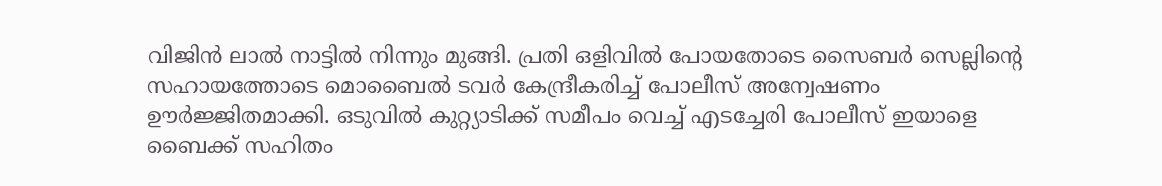വിജിൻ ലാൽ നാട്ടിൽ നിന്നും മുങ്ങി. പ്രതി ഒളിവിൽ പോയതോടെ സൈബർ സെല്ലിന്റെ സഹായത്തോടെ മൊബൈൽ ടവർ കേന്ദ്രീകരിച്ച് പോലീസ് അന്വേഷണം ഊർജ്ജിതമാക്കി. ഒടുവിൽ കുറ്റ്യാടിക്ക് സമീപം വെച്ച് എടച്ചേരി പോലീസ് ഇയാളെ ബൈക്ക് സഹിതം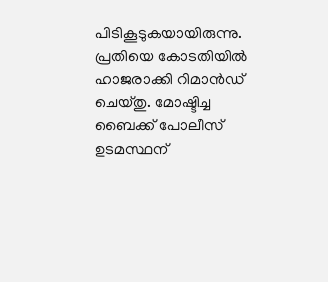പിടികൂടുകയായിരുന്നു. പ്രതിയെ കോടതിയിൽ ഹാജരാക്കി റിമാൻഡ് ചെയ്തു. മോഷ്ടിച്ച ബൈക്ക് പോലീസ് ഉടമസ്ഥന്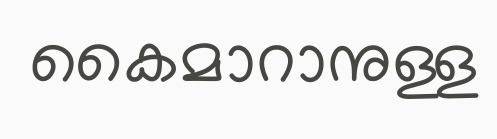കൈമാറാനുള്ള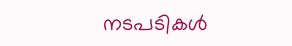നടപടികൾ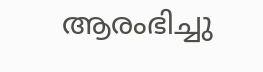ആരംഭിച്ചു